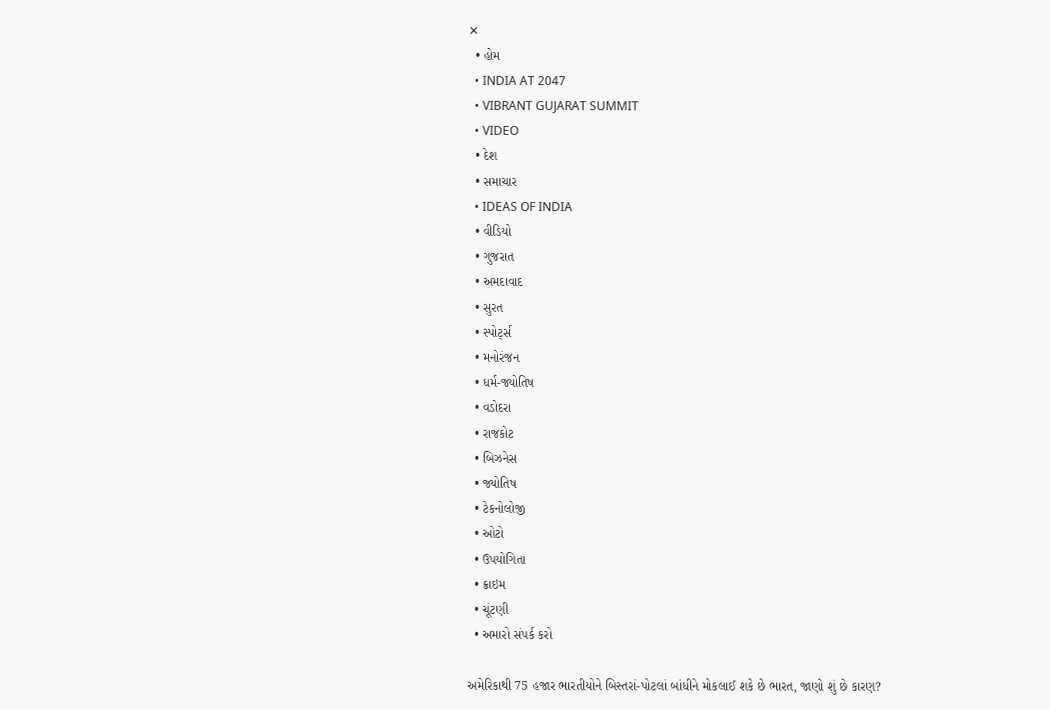✕
  • હોમ
  • INDIA AT 2047
  • VIBRANT GUJARAT SUMMIT
  • VIDEO
  • દેશ
  • સમાચાર
  • IDEAS OF INDIA
  • વીડિયો
  • ગુજરાત
  • અમદાવાદ
  • સુરત
  • સ્પોર્ટ્સ
  • મનોરંજન
  • ધર્મ-જ્યોતિષ
  • વડોદરા
  • રાજકોટ
  • બિઝનેસ
  • જ્યોતિષ
  • ટેકનોલોજી
  • ઓટો
  • ઉપયોગિતા
  • ક્રાઇમ
  • ચૂંટણી
  • અમારો સંપર્ક કરો

અમેરિકાથી 75 હજાર ભારતીયોને બિસ્તરાં-પોટલાં બાંધીને મોકલાઈ શકે છે ભારત, જાણો શું છે કારણ?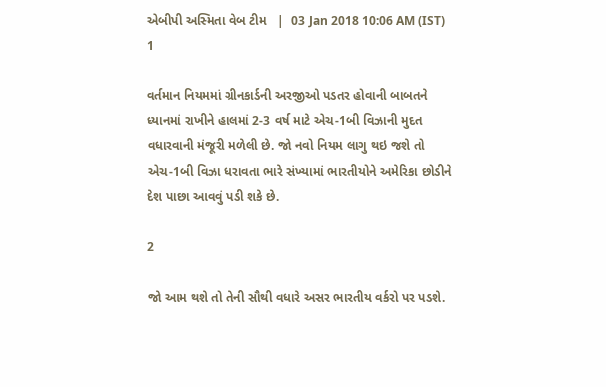એબીપી અસ્મિતા વેબ ટીમ   |  03 Jan 2018 10:06 AM (IST)
1

વર્તમાન નિયમમાં ગ્રીનકાર્ડની અરજીઓ પડતર હોવાની બાબતને ધ્યાનમાં રાખીને હાલમાં 2-3 વર્ષ માટે એચ-1બી વિઝાની મુદત વધારવાની મંજૂરી મળેલી છે. જો નવો નિયમ લાગુ થઇ જશે તો એચ-1બી વિઝા ધરાવતા ભારે સંખ્યામાં ભારતીયોને અમેરિકા છોડીને દેશ પાછા આવવું પડી શકે છે.

2

જો આમ થશે તો તેની સૌથી વધારે અસર ભારતીય વર્કરો પર પડશે.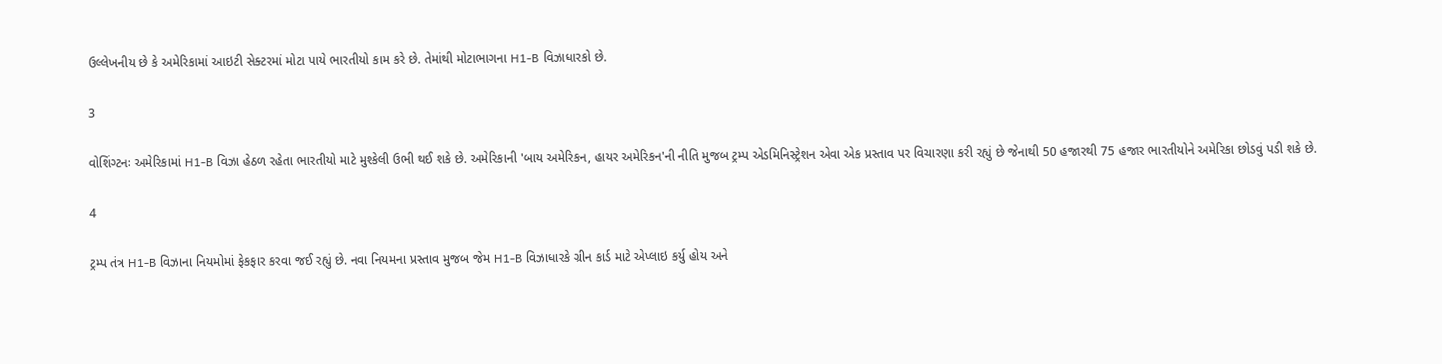ઉલ્લેખનીય છે કે અમેરિકામાં આઇટી સેક્ટરમાં મોટા પાયે ભારતીયો કામ કરે છે. તેમાંથી મોટાભાગના H1-B વિઝાધારકો છે.

3

વોશિંગ્ટનઃ અમેરિકામાં H1-B વિઝા હેઠળ રહેતા ભારતીયો માટે મુશ્કેલી ઉભી થઈ શકે છે. અમેરિકાની 'બાય અમેરિકન, હાયર અમેરિકન'ની નીતિ મુજબ ટ્રમ્પ એડમિનિસ્ટ્રેશન એવા એક પ્રસ્તાવ પર વિચારણા કરી રહ્યું છે જેનાથી 50 હજારથી 75 હજાર ભારતીયોને અમેરિકા છોડવું પડી શકે છે.

4

ટ્રમ્પ તંત્ર H1-B વિઝાના નિયમોમાં ફેકફાર કરવા જઈ રહ્યું છે. નવા નિયમના પ્રસ્તાવ મુજબ જેમ H1-B વિઝાધારકે ગ્રીન કાર્ડ માટે એપ્લાઇ કર્યુ હોય અને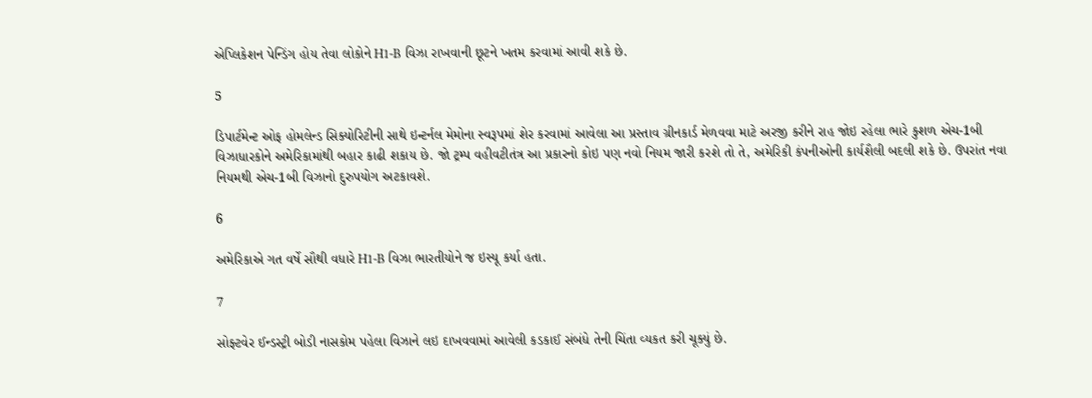એપ્લિકેશન પેન્ડિંગ હોય તેવા લોકોને H1-B વિઝા રાખવાની છૂટને ખતમ કરવામાં આવી શકે છે.

5

ડિપાર્ટમેન્ટ ઓફ હોમલેન્ડ સિક્યોરિટીની સાથે ઇન્ટર્નલ મેમોના સ્વરૂપમાં શેર કરવામાં આવેલા આ પ્રસ્તાવ ગ્રીનકાર્ડ મેળવવા માટે અરજી કરીને રાહ જોઇ રહેલા ભારે કુશળ એચ-1બી વિઝાધારકોને અમેરિકામાંથી બહાર કાઢી શકાય છે. જો ટ્રમ્પ વહીવટીતંત્ર આ પ્રકારનો કોઇ પણ નવો નિયમ જારી કરશે તો તે, અમેરિકી કંપનીઓની કાર્યશૈલી બદલી શકે છે. ઉપરાંત નવા નિયમથી એચ-1બી વિઝાનો દુરુપયોગ અટકાવશે.

6

અમેરિકાએ ગત વર્ષે સૌથી વધારે H1-B વિઝા ભારતીયોને જ ઇસ્યૂ કર્યા હતા.

7

સોફ્ટવેર ઈન્ડસ્ટ્રી બોડી નાસકોમ પહેલા વિઝાને લઇ દાખવવામાં આવેલી કડકાઈ સંબંધે તેની ચિંતા વ્યકત કરી ચૂક્યું છે.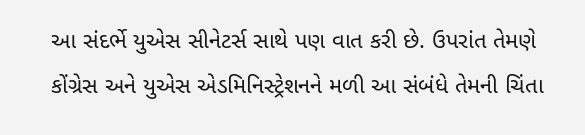આ સંદર્ભે યુએસ સીનેટર્સ સાથે પણ વાત કરી છે. ઉપરાંત તેમણે કોંગ્રેસ અને યુએસ એડમિનિસ્ટ્રેશનને મળી આ સંબંધે તેમની ચિંતા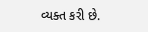વ્યક્ત કરી છે.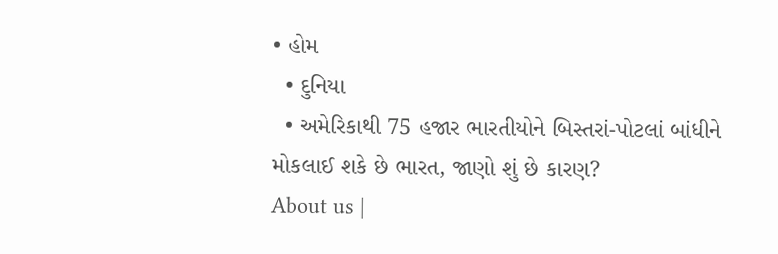• હોમ
  • દુનિયા
  • અમેરિકાથી 75 હજાર ભારતીયોને બિસ્તરાં-પોટલાં બાંધીને મોકલાઈ શકે છે ભારત, જાણો શું છે કારણ?
About us |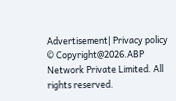Advertisement| Privacy policy
© Copyright@2026.ABP Network Private Limited. All rights reserved.